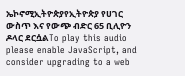ኤኮኖሚኢትዮጵያየኢትዮጵያ የሀገር ውስጥ እና የውጭ ብድር 65 ቢሊዮን ዶላር ደርሷልTo play this audio please enable JavaScript, and consider upgrading to a web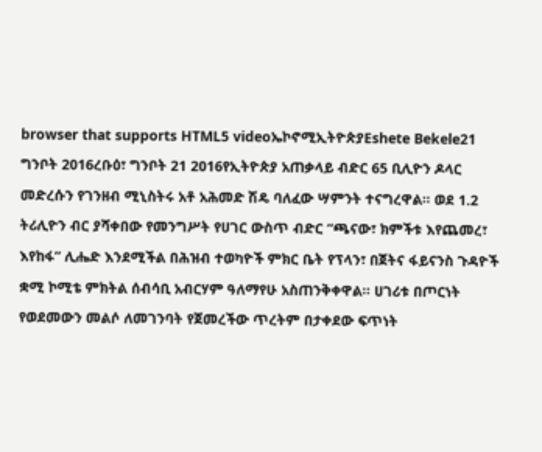browser that supports HTML5 videoኤኮኖሚኢትዮጵያEshete Bekele21 ግንቦት 2016ረቡዕ፣ ግንቦት 21 2016የኢትዮጵያ አጠቃላይ ብድር 65 ቢሊዮን ዶላር መድረሱን የገንዘብ ሚኒስትሩ አቶ አሕመድ ሽዴ ባለፈው ሣምንት ተናግረዋል። ወደ 1.2 ትሪሊዮን ብር ያሻቀበው የመንግሥት የሀገር ውስጥ ብድር “ጫናው፣ ክምችቱ እየጨመረ፣ እየከፋ” ሊሔድ እንደሚችል በሕዝብ ተወካዮች ምክር ቤት የፕላን፣ በጀትና ፋይናንስ ጉዳዮች ቋሚ ኮሚቴ ምክትል ሰብሳቢ አብርሃም ዓለማየሁ አስጠንቅቀዋል። ሀገሪቱ በጦርነት የወደመውን መልሶ ለመገንባት የጀመረችው ጥረትም በታቀደው ፍጥነት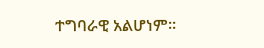ተግባራዊ አልሆነም።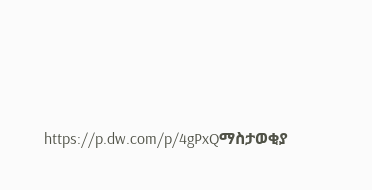https://p.dw.com/p/4gPxQማስታወቂያ